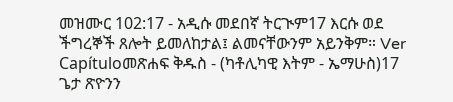መዝሙር 102:17 - አዲሱ መደበኛ ትርጒም17 እርሱ ወደ ችግረኞች ጸሎት ይመለከታል፤ ልመናቸውንም አይንቅም። Ver Capítuloመጽሐፍ ቅዱስ - (ካቶሊካዊ እትም - ኤማሁስ)17 ጌታ ጽዮንን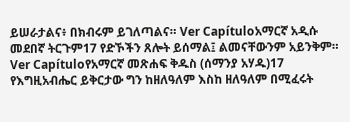ይሠራታልና፥ በክብሩም ይገለጣልና። Ver Capítuloአማርኛ አዲሱ መደበኛ ትርጉም17 የድኾችን ጸሎት ይሰማል፤ ልመናቸውንም አይንቅም። Ver Capítuloየአማርኛ መጽሐፍ ቅዱስ (ሰማንያ አሃዱ)17 የእግዚአብሔር ይቅርታው ግን ከዘለዓለም እስከ ዘለዓለም በሚፈሩት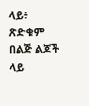ላይ፥ ጽድቁም በልጅ ልጆች ላይ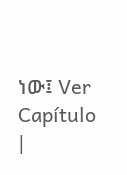ነው፤ Ver Capítulo |